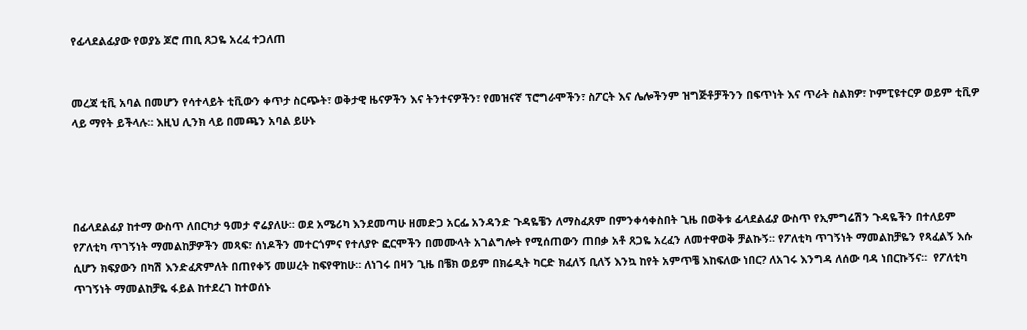የፊላደልፊያው የወያኔ ጆሮ ጠቢ ጸጋዬ አረፈ ተጋለጠ


መረጃ ቲቪ አባል በመሆን የሳተላይት ቲቪውን ቀጥታ ስርጭት፣ ወቅታዊ ዜናዎችን እና ትንተናዎችን፣ የመዝናኛ ፕሮግራሞችን፣ ስፖርት እና ሌሎችንም ዝግጅቶቻችንን በፍጥነት እና ጥራት ስልክዎ፣ ኮምፒዩተርዎ ወይም ቲቪዎ ላይ ማየት ይችላሉ። እዚህ ሊንክ ላይ በመጫን አባል ይሁኑ




በፊላደልፊያ ከተማ ውስጥ ለበርካታ ዓመታ ኖሬያለሁ። ወደ አሜሪካ እንደመጣሁ ዘመድጋ አርፌ አንዳንድ ጉዳዬቼን ለማስፈጸም በምንቀሳቀስበት ጊዜ በወቅቱ ፊላደልፊያ ውስጥ የኢምግሬሽን ጉዳዬችን በተለይም የፖለቲካ ጥገኝነት ማመልከቻዎችን መጻፍ፣ ሰነዶችን መተርጎምና የተለያዮ ፎርሞችን በመሙላት አገልግሎት የሚሰጠውን ጠበቃ አቶ ጸጋዬ አረፈን ለመተዋወቅ ቻልኩኝ። የፖለቲካ ጥገኝነት ማመልከቻዬን የጻፈልኝ እሱ ሲሆን ክፍያውን በካሽ እንድፈጽምለት በጠየቀኝ መሠረት ከፍየዋከሁ። ለነገሩ በዛን ጊዜ በቼክ ወይም በክሬዲት ካርድ ክፈለኝ ቢለኝ እንኳ ከየት አምጥቼ እከፍለው ነበር? ለአገሩ እንግዳ ለሰው ባዳ ነበርኩኝና።  የፖለቲካ ጥገኝነት ማመልከቻዬ ፋይል ከተደረገ ከተወሰኑ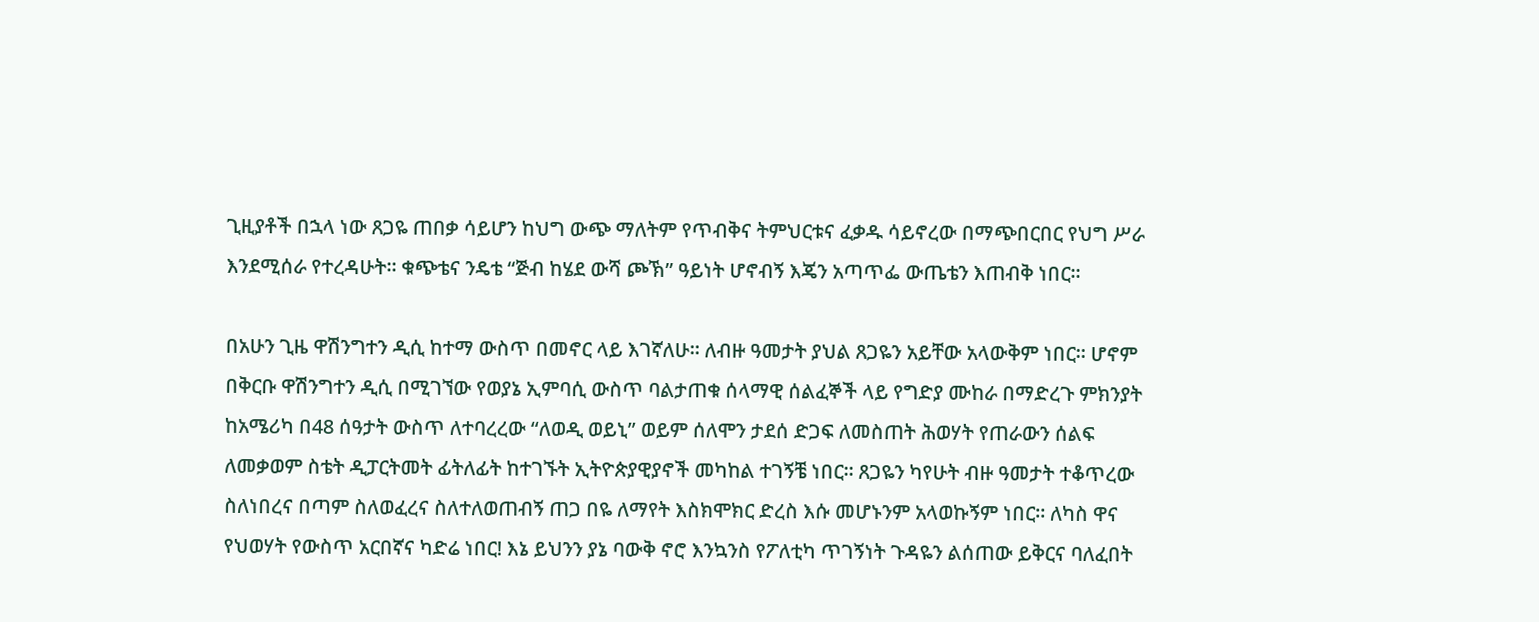ጊዚያቶች በኋላ ነው ጸጋዬ ጠበቃ ሳይሆን ከህግ ውጭ ማለትም የጥብቅና ትምህርቱና ፈቃዱ ሳይኖረው በማጭበርበር የህግ ሥራ እንደሚሰራ የተረዳሁት። ቁጭቴና ንዴቴ “ጅብ ከሄደ ውሻ ጮኽ” ዓይነት ሆኖብኝ እጄን አጣጥፌ ውጤቴን እጠብቅ ነበር።

በአሁን ጊዜ ዋሽንግተን ዲሲ ከተማ ውስጥ በመኖር ላይ እገኛለሁ። ለብዙ ዓመታት ያህል ጸጋዬን አይቸው አላውቅም ነበር። ሆኖም በቅርቡ ዋሽንግተን ዲሲ በሚገኘው የወያኔ ኢምባሲ ውስጥ ባልታጠቁ ሰላማዊ ሰልፈኞች ላይ የግድያ ሙከራ በማድረጉ ምክንያት ከአሜሪካ በ48 ሰዓታት ውስጥ ለተባረረው “ለወዲ ወይኒ” ወይም ሰለሞን ታደሰ ድጋፍ ለመስጠት ሕወሃት የጠራውን ሰልፍ ለመቃወም ስቴት ዲፓርትመት ፊትለፊት ከተገኙት ኢትዮጵያዊያኖች መካከል ተገኝቼ ነበር። ጸጋዬን ካየሁት ብዙ ዓመታት ተቆጥረው ስለነበረና በጣም ስለወፈረና ስለተለወጠብኝ ጠጋ በዬ ለማየት እስክሞክር ድረስ እሱ መሆኑንም አላወኩኝም ነበር። ለካስ ዋና የህወሃት የውስጥ አርበኛና ካድሬ ነበር! እኔ ይህንን ያኔ ባውቅ ኖሮ እንኳንስ የፖለቲካ ጥገኝነት ጉዳዬን ልሰጠው ይቅርና ባለፈበት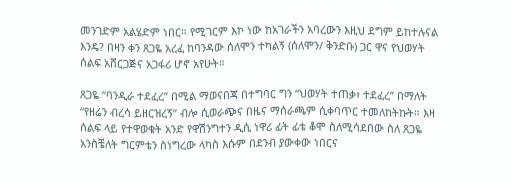መንገድም አልሄድም ነበር። የሚገርም እኮ ነው ከአገራችን አባረውን እዚህ ደግም ይከተሉናል እንዴ? በዛን ቀን ጸጋዬ አረፈ ከባንዳው ሰለሞን ተካልኝ (ሰለሞን/ ቅንድቡ) ጋር ዋና የህወሃት ሰልፍ አሸርጋጅና አጋፋሪ ሆኖ አየሁት።

ጸጋዬ “ባንዲራ ተደፈረ” በሚል ማወናበጃ በተግባር ግን “ህወሃት ተጠቃ፣ ተደፈረ” በማለት “የዘሬን ብረሳ ይዘርዝረኝ” ብሎ ሲወራጭና በዜና ማሰራጫም ሲቀባጥር ተመለከትኩት። እዛ ሰልፍ ላይ የተዋወቁት አንድ የዋሽንግተን ዲሲ ነዋሪ ፊት ፊቴ ቆሞ ስለሚሳደበው ስለ ጸጋዬ አንስቼለት ግርምቴን ስነግረው ላካስ እሱም በደንብ ያውቀው ነበርና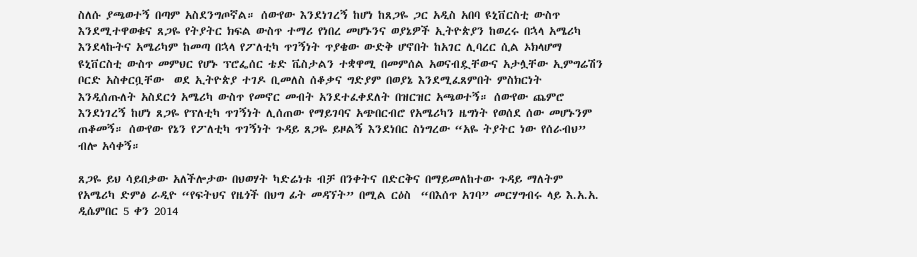ስለሱ ያጫወተኝ በጣም አስደንግጦኛል። ሰውየው እንደነገረኝ ከሆነ ከጸጋዬ ጋር አዲስ አበባ ዩኒቨርስቲ ውስጥ እንደሚተዋወቁና ጸጋዬ የትያትር ክፍል ውስጥ ተማሪ የነበረ መሆኑንና ወያኔዎች ኢትዮጵያን ከወረሩ በኋላ አሜሪካ እንደላኩትና አሜሪካም ከመጣ በኋላ የፖለቲካ ጥገኝነት ጥያቄው ውድቅ ሆኖበት ከአገር ሊባረር ሲል ኦክላሆማ ዩኒቨርስቲ ውስጥ መምህር የሆኑ ፕሮፌሰር ቴድ ቬስታልን ተቋዋሚ በመምሰል አወናብዷቸውና አታሏቸው ኢምግሬሽን ቦርድ አስቀርቧቸው  ወደ ኢትዮጵያ ተገዶ ቢመለስ ሰቆቃና ግድያም በወያኔ እንደሚፈጸምበት ምስክርነት እንዲሰጡለት አስደርጎ አሜሪካ ውስጥ የመኖር መብት አንደተፈቀደለት በዝርዝር አጫወተኝ። ሰውየው ጨምሮ እንደነገረኝ ከሆነ ጸጋዬ የፕለቲካ ጥገኝነት ሊሰጠው የማይገባና አጭበርብሮ የአሜሪካን ዜግነት የወሰደ ሰው መሆኑንም ጠቆመኝ። ሰውየው የኔን የፖለቲካ ጥገኝነት ጉዳይ ጸጋዬ ይዞልኝ እንደነበር ስነግረው “አዬ ትያትር ነው የሰራብህ” ብሎ አሳቀኝ።

ጸጋዬ ይህ ሳይበቃው አለችሎታው በህወሃት ካድሬነቱ ብቻ በንቀትና በድርቅና በማይመለከተው ጉዳይ ማለትም የአሜሪካ ድምፅ ራዲዮ “የፍትህና የዜጎች በህግ ፊት መዳኘት” በሚል ርዕስ  “በእሰጥ አገባ” መርሃግብሩ ላይ እ.አ.አ. ዲሴምበር 5 ቀን 2014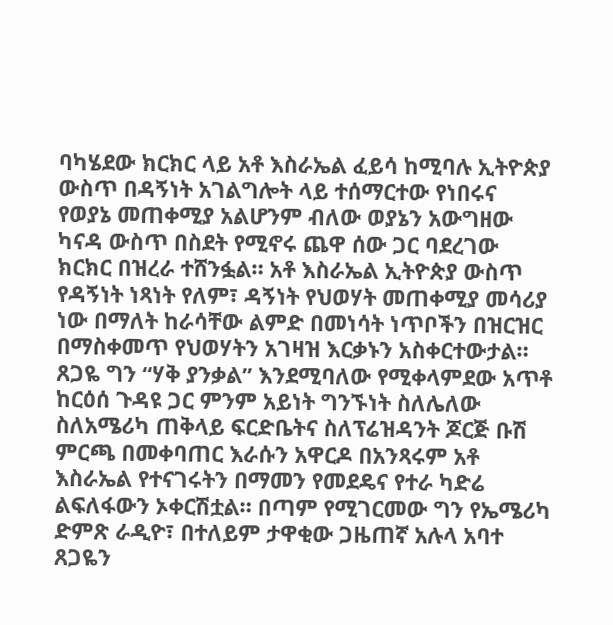ባካሄደው ክርክር ላይ አቶ እስራኤል ፈይሳ ከሚባሉ ኢትዮጵያ ውስጥ በዳኝነት አገልግሎት ላይ ተሰማርተው የነበሩና የወያኔ መጠቀሚያ አልሆንም ብለው ወያኔን አውግዘው ካናዳ ውስጥ በስደት የሚኖሩ ጨዋ ሰው ጋር ባደረገው ክርክር በዝረራ ተሸንፏል። አቶ እስራኤል ኢትዮጵያ ውስጥ የዳኝነት ነጻነት የለም፣ ዳኝነት የህወሃት መጠቀሚያ መሳሪያ ነው በማለት ከራሳቸው ልምድ በመነሳት ነጥቦችን በዝርዝር በማስቀመጥ የህወሃትን አገዛዝ እርቃኑን አስቀርተውታል። ጸጋዬ ግን “ሃቅ ያንቃል” እንደሚባለው የሚቀላምደው አጥቶ ከርዕሰ ጉዳዩ ጋር ምንም አይነት ግንኙነት ስለሌለው ስለአሜሪካ ጠቅላይ ፍርድቤትና ስለፕሬዝዳንት ጆርጅ ቡሽ ምርጫ በመቀባጠር እራሱን አዋርዶ በአንጻሩም አቶ እስራኤል የተናገሩትን በማመን የመደዴና የተራ ካድሬ ልፍለፋውን ኦቀርሽቷል። በጣም የሚገርመው ግን የኤሜሪካ ድምጽ ራዲዮ፣ በተለይም ታዋቂው ጋዜጠኛ አሉላ አባተ ጸጋዬን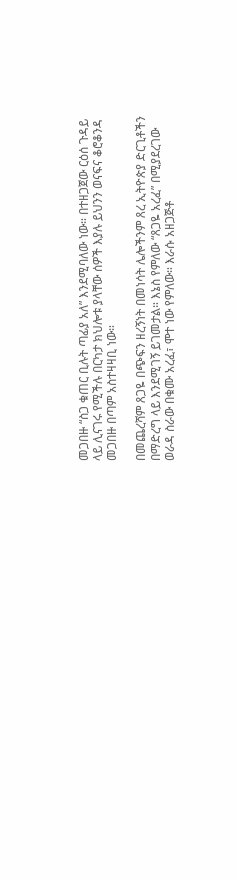መጋበዙ “ስጋ ቁጠር ቢሉት ጣፊያ አለ” እንደሚባለው ነው። በተዘጋጀው ርዕሰ ጉዳይ ላይ ሊናገሩ የሚችሉ በርካታ ክህሎቱ ያላቸው ሰዎች እያሉ ይህንን ወናፍና ቆሮቆንዳ መጋበዙ በጣም አስተዛዛቢ ነው።

በመጨረሻም ጸጋዬ በጭፍን ዘረኝነት በመነሳት ሌሎችንም ጸረ ኢትዮጵያ ድርጊቶችን በማድረግ ላይ እንደሚገኝ ይገመታል። እኔስ የምለው “ጸጋዬ አረፈ” በሚያደረገው ወራዳ ስራው በቁሙ አረፈ፣ ሞተ ነው የምለው። እራሱ አዘጋጅቶ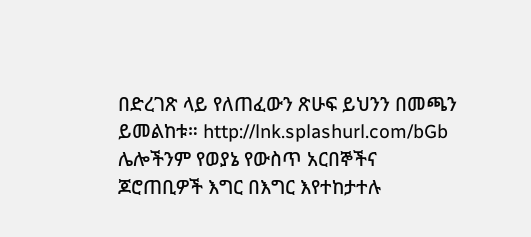በድረገጽ ላይ የለጠፈውን ጽሁፍ ይህንን በመጫን ይመልከቱ። http://lnk.splashurl.com/bGb ሌሎችንም የወያኔ የውስጥ አርበኞችና ጆሮጠቢዎች እግር በእግር እየተከታተሉ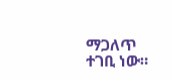ማጋለጥ ተገቢ ነው።